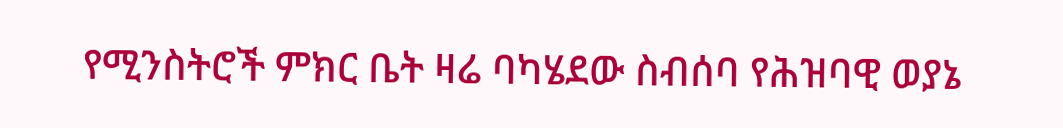የሚንስትሮች ምክር ቤት ዛሬ ባካሄደው ስብሰባ የሕዝባዊ ወያኔ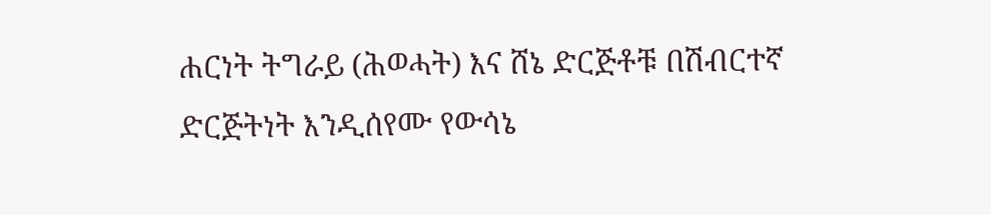ሐርነት ትግራይ (ሕወሓት) እና ሸኔ ድርጅቶቹ በሽብርተኛ ድርጅትነት እንዲሰየሙ የውሳኔ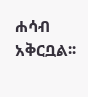ሐሳብ አቅርቧል፡፡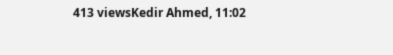413 viewsKedir Ahmed, 11:02